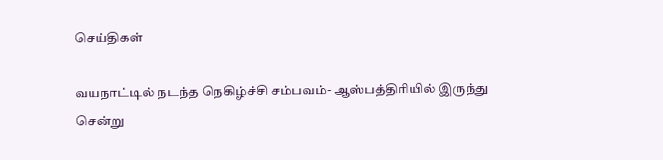செய்திகள்

வயநாட்டில் நடந்த நெகிழ்ச்சி சம்பவம்- ஆஸ்பத்திரியில் இருந்து சென்று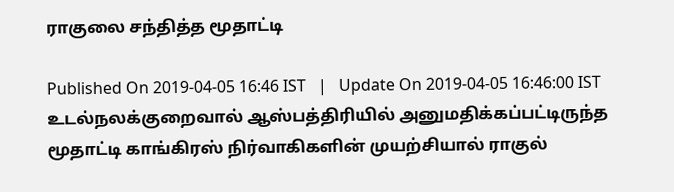ராகுலை சந்தித்த மூதாட்டி

Published On 2019-04-05 16:46 IST   |   Update On 2019-04-05 16:46:00 IST
உடல்நலக்குறைவால் ஆஸ்பத்திரியில் அனுமதிக்கப்பட்டிருந்த மூதாட்டி காங்கிரஸ் நிர்வாகிகளின் முயற்சியால் ராகுல்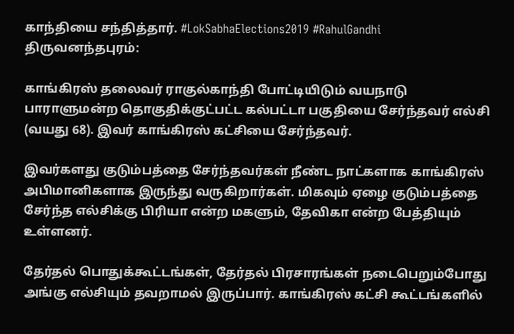காந்தியை சந்தித்தார். #LokSabhaElections2019 #RahulGandhi
திருவனந்தபுரம்:

காங்கிரஸ் தலைவர் ராகுல்காந்தி போட்டியிடும் வயநாடு பாராளுமன்ற தொகுதிக்குட்பட்ட கல்பட்டா பகுதியை சேர்ந்தவர் எல்சி (வயது 68). இவர் காங்கிரஸ் கட்சியை சேர்ந்தவர்.

இவர்களது குடும்பத்தை சேர்ந்தவர்கள் நீண்ட நாட்களாக காங்கிரஸ் அபிமானிகளாக இருந்து வருகிறார்கள். மிகவும் ஏழை குடும்பத்தை சேர்ந்த எல்சிக்கு பிரியா என்ற மகளும், தேவிகா என்ற பேத்தியும் உள்ளனர்.

தேர்தல் பொதுக்கூட்டங்கள், தேர்தல் பிரசாரங்கள் நடைபெறும்போது அங்கு எல்சியும் தவறாமல் இருப்பார். காங்கிரஸ் கட்சி கூட்டங்களில்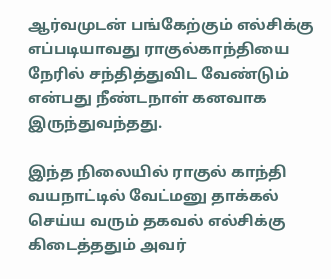ஆர்வமுடன் பங்கேற்கும் எல்சிக்கு எப்படியாவது ராகுல்காந்தியை நேரில் சந்தித்துவிட வேண்டும் என்பது நீண்டநாள் கனவாக இருந்துவந்தது.

இந்த நிலையில் ராகுல் காந்தி வயநாட்டில் வேட்மனு தாக்கல் செய்ய வரும் தகவல் எல்சிக்கு கிடைத்ததும் அவர்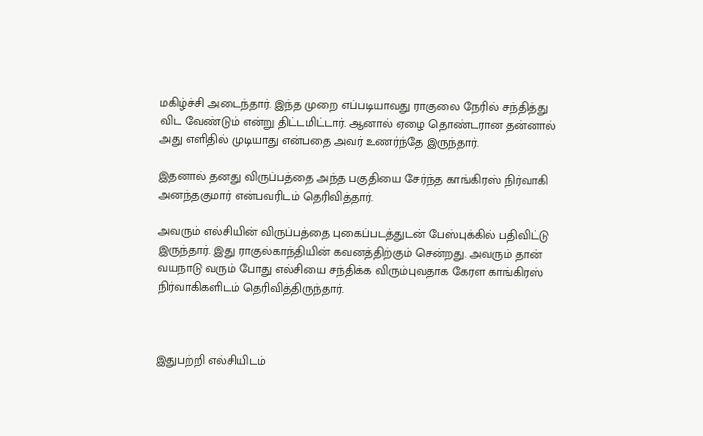மகிழ்ச்சி அடைந்தார். இந்த முறை எப்படியாவது ராகுலை நேரில் சந்தித்து விட வேண்டும் என்று திட்டமிட்டார். ஆனால் ஏழை தொண்டரான தன்னால் அது எளிதில் முடியாது என்பதை அவர் உணர்ந்தே இருந்தார்.

இதனால் தனது விருப்பத்தை அந்த பகுதியை சேர்ந்த காங்கிரஸ் நிர்வாகி அனந்தகுமார் என்பவரிடம் தெரிவித்தார்.

அவரும் எல்சியின் விருப்பத்தை புகைப்படத்துடன் பேஸ்புக்கில் பதிவிட்டு இருந்தார். இது ராகுல்காந்தியின் கவனத்திற்கும் சென்றது. அவரும் தான் வயநாடு வரும் போது எல்சியை சந்திக்க விரும்புவதாக கேரள காங்கிரஸ் நிர்வாகிகளிடம் தெரிவித்திருந்தார்.



இதுபற்றி எல்சியிடம்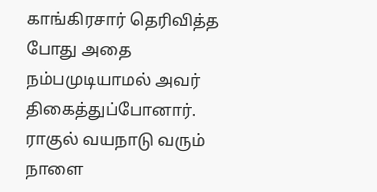காங்கிரசார் தெரிவித்த போது அதை நம்பமுடியாமல் அவர் திகைத்துப்போனார். ராகுல் வயநாடு வரும் நாளை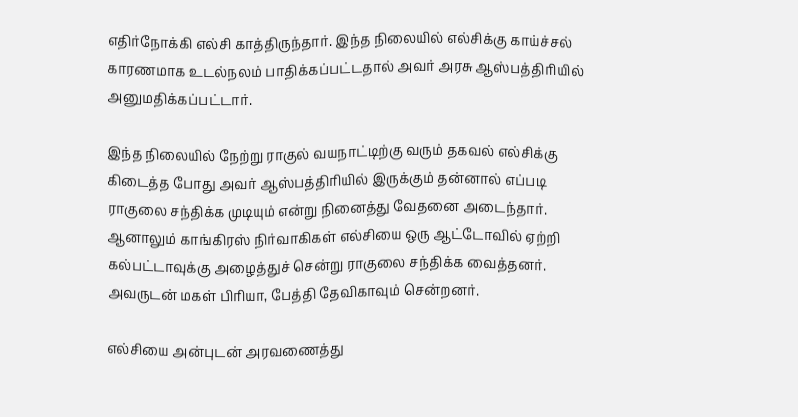எதிர்நோக்கி எல்சி காத்திருந்தார். இந்த நிலையில் எல்சிக்கு காய்ச்சல் காரணமாக உடல்நலம் பாதிக்கப்பட்டதால் அவர் அரசு ஆஸ்பத்திரியில் அனுமதிக்கப்பட்டார்.

இந்த நிலையில் நேற்று ராகுல் வயநாட்டிற்கு வரும் தகவல் எல்சிக்கு கிடைத்த போது அவர் ஆஸ்பத்திரியில் இருக்கும் தன்னால் எப்படி ராகுலை சந்திக்க முடியும் என்று நினைத்து வேதனை அடைந்தார். ஆனாலும் காங்கிரஸ் நிர்வாகிகள் எல்சியை ஒரு ஆட்டோவில் ஏற்றி கல்பட்டாவுக்கு அழைத்துச் சென்று ராகுலை சந்திக்க வைத்தனர். அவருடன் மகள் பிரியா, பேத்தி தேவிகாவும் சென்றனர்.

எல்சியை அன்புடன் அரவணைத்து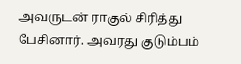அவருடன் ராகுல் சிரித்து பேசினார். அவரது குடும்பம்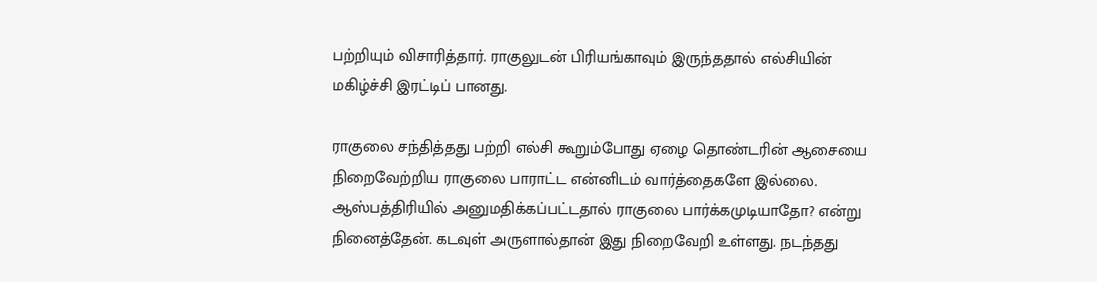பற்றியும் விசாரித்தார். ராகுலுடன் பிரியங்காவும் இருந்ததால் எல்சியின் மகிழ்ச்சி இரட்டிப் பானது.

ராகுலை சந்தித்தது பற்றி எல்சி கூறும்போது ஏழை தொண்டரின் ஆசையை நிறைவேற்றிய ராகுலை பாராட்ட என்னிடம் வார்த்தைகளே இல்லை. ஆஸ்பத்திரியில் அனுமதிக்கப்பட்டதால் ராகுலை பார்க்கமுடியாதோ? என்று நினைத்தேன். கடவுள் அருளால்தான் இது நிறைவேறி உள்ளது. நடந்தது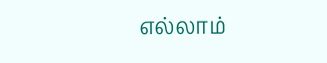எல்லாம்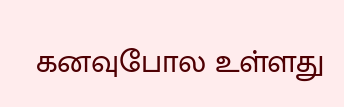கனவுபோல உள்ளது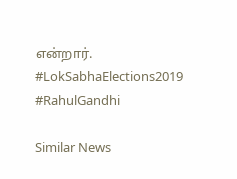என்றார்.  #LokSabhaElections2019 #RahulGandhi

Similar News